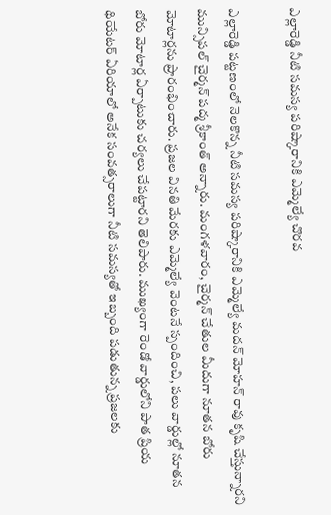ఎల్లారెడ్డి నీటి సమస్య పరిష్కారానికి ఎమ్మెల్యే చొరవ

ఎల్లారెడ్డి పట్టణంలో నెలకొన్న నీటి సమస్య పరిష్కారానికి ఎమ్మెల్యే మదన్ మోహన్ రావు కృషి చేస్తున్నారని మున్సిపల్ చైర్మన్ పద్మ శ్రీకాంత్ అన్నారు. మంగళవారం, చైర్మన్ చేతుల మీదుగా నూతన బోరు మోటార్లను ప్రారంభించారు. ప్రజల వినతి మేరకు ఎమ్మెల్యే వెంటనే స్పందించి, పలు వార్డుల్లో నూతన బోరు మోటార్ల ఏర్పాటుకు చర్యలు చేపట్టారని తెలిపారు. ముఖ్యంగా రెండో వార్డులోని పాత ప్రియ థియేటర్ ఏరియాలో అనేక సంవత్సరాలుగా నీటి సమస్యతో ఇబ్బంది పడుతున్న ప్రజలకు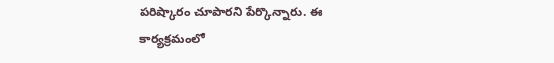పరిష్కారం చూపారని పేర్కొన్నారు. ఈ కార్యక్రమంలో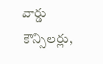వార్డు కౌన్సిలర్లు,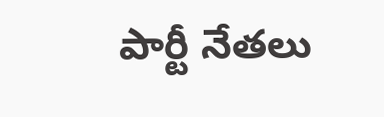పార్టీ నేతలు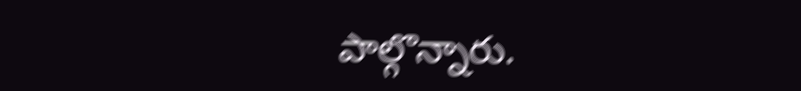పాల్గొన్నారు.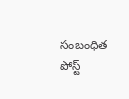సంబంధిత పోస్ట్